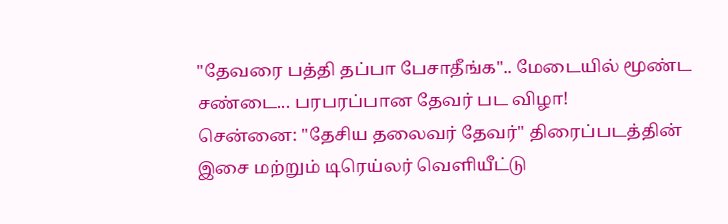"தேவரை பத்தி தப்பா பேசாதீங்க".. மேடையில் மூண்ட சண்டை... பரபரப்பான தேவர் பட விழா!
சென்னை: "தேசிய தலைவர் தேவர்" திரைப்படத்தின் இசை மற்றும் டிரெய்லர் வெளியீட்டு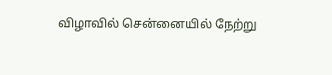விழாவில் சென்னையில் நேற்று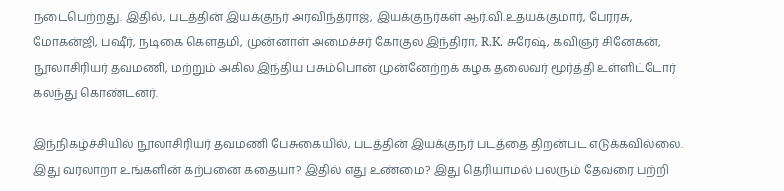நடைபெற்றது. இதில், படத்தின் இயக்குநர் அரவிந்த்ராஜ், இயக்குநர்கள் ஆர்.வி.உதயக்குமார், பேரரசு, மோகன்ஜி, பஷீர், நடிகை கெளதமி, முன்னாள் அமைச்சர் கோகுல இந்திரா, R.K. சுரேஷ், கவிஞர் சினேகன், நூலாசிரியர் தவமணி, மற்றும் அகில இந்திய பசும்பொன் முன்னேற்றக் கழக தலைவர் மூர்த்தி உள்ளிட்டோர் கலந்து கொண்டனர்.

இந்நிகழ்ச்சியில் நூலாசிரியர் தவமணி பேசுகையில், படத்தின் இயக்குநர் படத்தை திறன்பட எடுக்கவில்லை. இது வரலாறா உங்களின் கற்பனை கதையா? இதில் எது உண்மை? இது தெரியாமல் பலரும் தேவரை பற்றி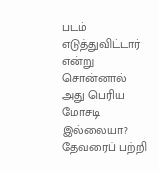படம் எடுத்துவிட்டார் என்று சொன்னால் அது பெரிய மோசடி இல்லையா? தேவரைப் பற்றி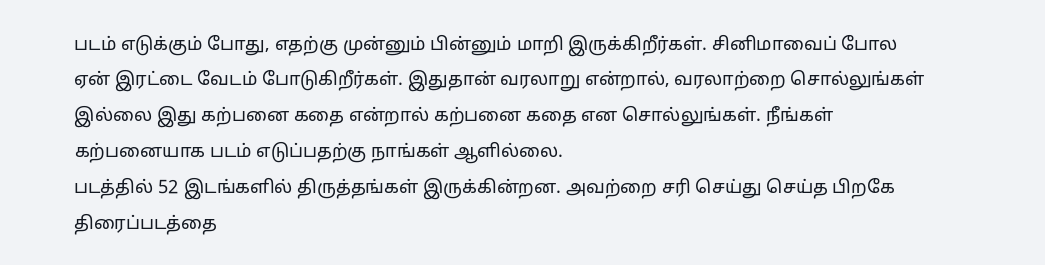படம் எடுக்கும் போது, எதற்கு முன்னும் பின்னும் மாறி இருக்கிறீர்கள். சினிமாவைப் போல ஏன் இரட்டை வேடம் போடுகிறீர்கள். இதுதான் வரலாறு என்றால், வரலாற்றை சொல்லுங்கள் இல்லை இது கற்பனை கதை என்றால் கற்பனை கதை என சொல்லுங்கள். நீங்கள் கற்பனையாக படம் எடுப்பதற்கு நாங்கள் ஆளில்லை.
படத்தில் 52 இடங்களில் திருத்தங்கள் இருக்கின்றன. அவற்றை சரி செய்து செய்த பிறகே திரைப்படத்தை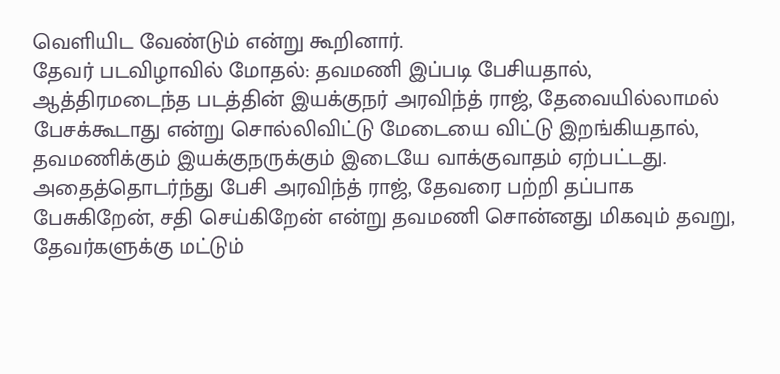வெளியிட வேண்டும் என்று கூறினார்.
தேவர் படவிழாவில் மோதல்: தவமணி இப்படி பேசியதால், ஆத்திரமடைந்த படத்தின் இயக்குநர் அரவிந்த் ராஜ், தேவையில்லாமல் பேசக்கூடாது என்று சொல்லிவிட்டு மேடையை விட்டு இறங்கியதால், தவமணிக்கும் இயக்குநருக்கும் இடையே வாக்குவாதம் ஏற்பட்டது. அதைத்தொடர்ந்து பேசி அரவிந்த் ராஜ், தேவரை பற்றி தப்பாக பேசுகிறேன், சதி செய்கிறேன் என்று தவமணி சொன்னது மிகவும் தவறு, தேவர்களுக்கு மட்டும்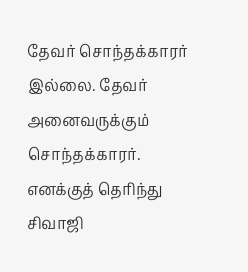தேவர் சொந்தக்காரர் இல்லை. தேவர் அனைவருக்கும் சொந்தக்காரர். எனக்குத் தெரிந்து சிவாஜி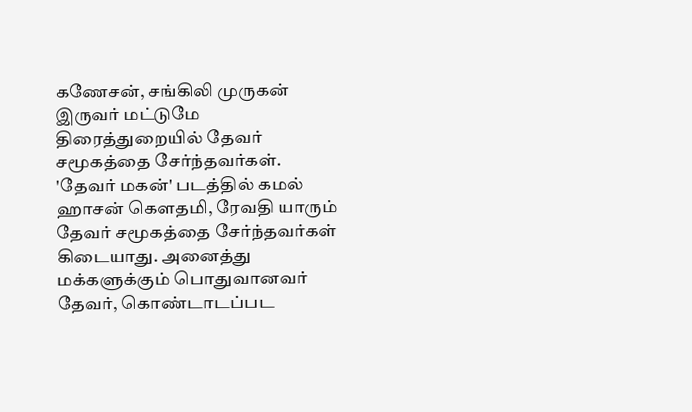கணேசன், சங்கிலி முருகன் இருவர் மட்டுமே திரைத்துறையில் தேவர் சமூகத்தை சேர்ந்தவர்கள். 'தேவர் மகன்' படத்தில் கமல் ஹாசன் கௌதமி, ரேவதி யாரும் தேவர் சமூகத்தை சேர்ந்தவர்கள் கிடையாது. அனைத்து மக்களுக்கும் பொதுவானவர் தேவர், கொண்டாடப்பட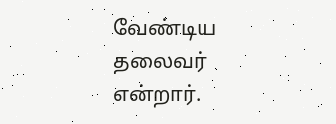வேண்டிய தலைவர் என்றார்.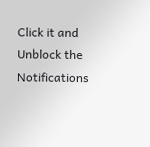Click it and Unblock the Notifications